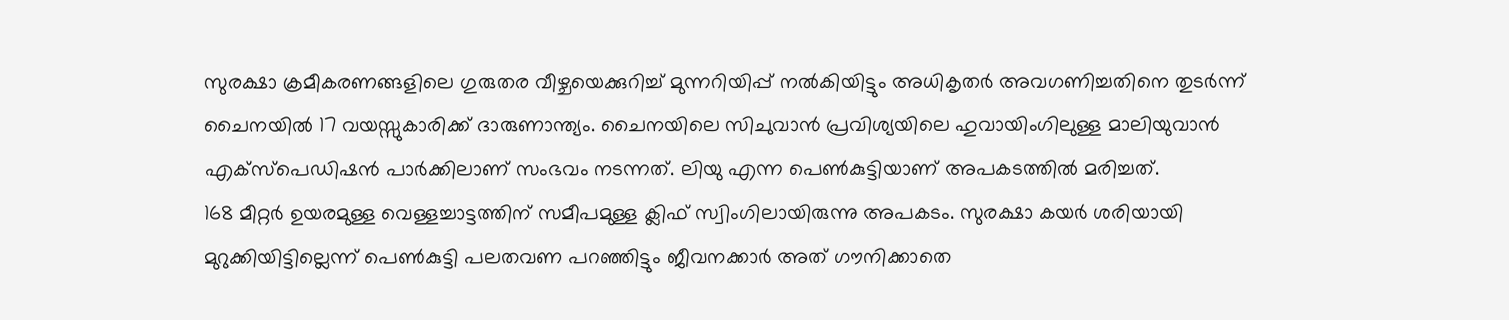സുരക്ഷാ ക്രമീകരണങ്ങളിലെ ഗുരുതര വീഴ്ചയെക്കുറിച്ച് മുന്നറിയിപ്പ് നൽകിയിട്ടും അധികൃതർ അവഗണിച്ചതിനെ തുടർന്ന് ചൈനയിൽ 17 വയസ്സുകാരിക്ക് ദാരുണാന്ത്യം. ചൈനയിലെ സിചുവാൻ പ്രവിശ്യയിലെ ഹുവായിംഗിലുള്ള മാലിയുവാൻ എക്സ്പെഡിഷൻ പാർക്കിലാണ് സംഭവം നടന്നത്. ലിയു എന്ന പെൺകുട്ടിയാണ് അപകടത്തിൽ മരിച്ചത്.
168 മീറ്റർ ഉയരമുള്ള വെള്ളച്ചാട്ടത്തിന് സമീപമുള്ള ക്ലിഫ് സ്വിംഗിലായിരുന്നു അപകടം. സുരക്ഷാ കയർ ശരിയായി മുറുക്കിയിട്ടില്ലെന്ന് പെൺകുട്ടി പലതവണ പറഞ്ഞിട്ടും ജീവനക്കാർ അത് ഗൗനിക്കാതെ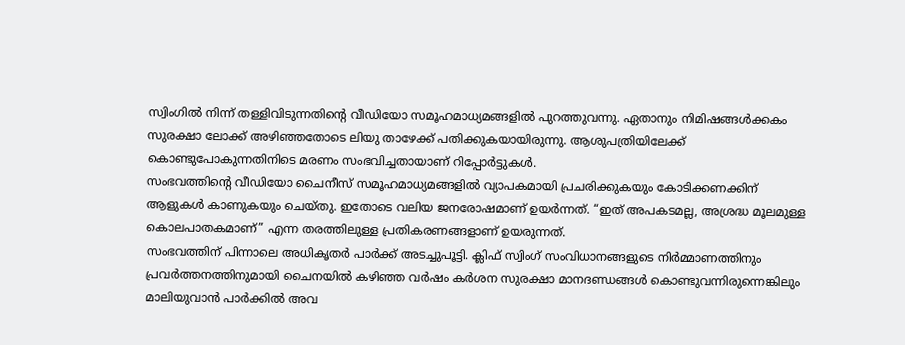സ്വിംഗിൽ നിന്ന് തള്ളിവിടുന്നതിന്റെ വീഡിയോ സമൂഹമാധ്യമങ്ങളിൽ പുറത്തുവന്നു. ഏതാനും നിമിഷങ്ങൾക്കകം സുരക്ഷാ ലോക്ക് അഴിഞ്ഞതോടെ ലിയു താഴേക്ക് പതിക്കുകയായിരുന്നു. ആശുപത്രിയിലേക്ക് കൊണ്ടുപോകുന്നതിനിടെ മരണം സംഭവിച്ചതായാണ് റിപ്പോർട്ടുകൾ.
സംഭവത്തിന്റെ വീഡിയോ ചൈനീസ് സമൂഹമാധ്യമങ്ങളിൽ വ്യാപകമായി പ്രചരിക്കുകയും കോടിക്കണക്കിന് ആളുകൾ കാണുകയും ചെയ്തു. ഇതോടെ വലിയ ജനരോഷമാണ് ഉയർന്നത്. “ഇത് അപകടമല്ല, അശ്രദ്ധ മൂലമുള്ള കൊലപാതകമാണ്” എന്ന തരത്തിലുള്ള പ്രതികരണങ്ങളാണ് ഉയരുന്നത്.
സംഭവത്തിന് പിന്നാലെ അധികൃതർ പാർക്ക് അടച്ചുപൂട്ടി. ക്ലിഫ് സ്വിംഗ് സംവിധാനങ്ങളുടെ നിർമ്മാണത്തിനും പ്രവർത്തനത്തിനുമായി ചൈനയിൽ കഴിഞ്ഞ വർഷം കർശന സുരക്ഷാ മാനദണ്ഡങ്ങൾ കൊണ്ടുവന്നിരുന്നെങ്കിലും മാലിയുവാൻ പാർക്കിൽ അവ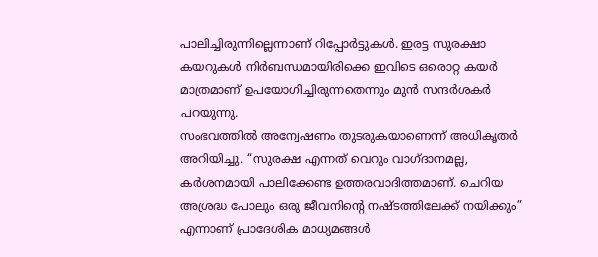പാലിച്ചിരുന്നില്ലെന്നാണ് റിപ്പോർട്ടുകൾ. ഇരട്ട സുരക്ഷാ കയറുകൾ നിർബന്ധമായിരിക്കെ ഇവിടെ ഒരൊറ്റ കയർ മാത്രമാണ് ഉപയോഗിച്ചിരുന്നതെന്നും മുൻ സന്ദർശകർ പറയുന്നു.
സംഭവത്തിൽ അന്വേഷണം തുടരുകയാണെന്ന് അധികൃതർ അറിയിച്ചു. “സുരക്ഷ എന്നത് വെറും വാഗ്ദാനമല്ല, കർശനമായി പാലിക്കേണ്ട ഉത്തരവാദിത്തമാണ്. ചെറിയ അശ്രദ്ധ പോലും ഒരു ജീവനിന്റെ നഷ്ടത്തിലേക്ക് നയിക്കും” എന്നാണ് പ്രാദേശിക മാധ്യമങ്ങൾ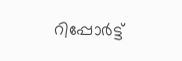റിപ്പോർട്ട്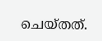ചെയ്തത്.